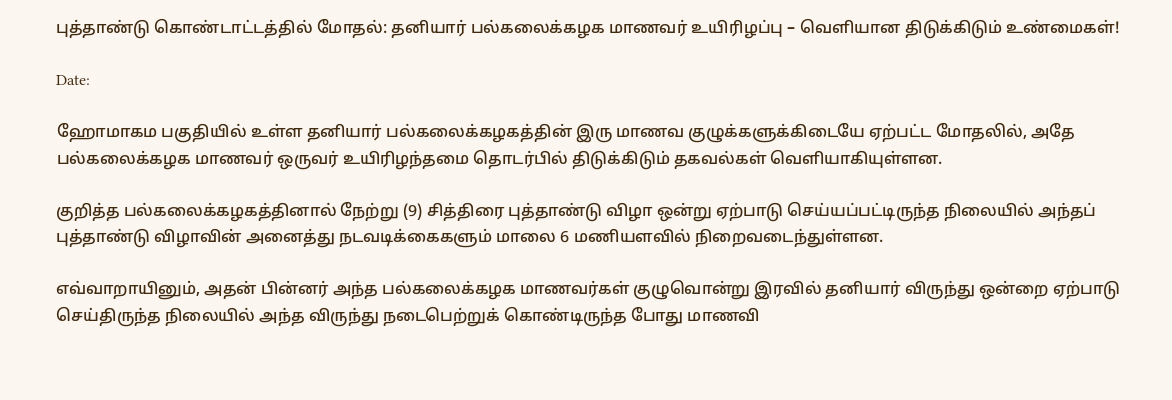புத்தாண்டு கொண்டாட்டத்தில் மோதல்: தனியார் பல்கலைக்கழக மாணவர் உயிரிழப்பு – வெளியான திடுக்கிடும் உண்மைகள்!

Date:

ஹோமாகம பகுதியில் உள்ள தனியார் பல்கலைக்கழகத்தின் இரு மாணவ குழுக்களுக்கிடையே ஏற்பட்ட மோதலில், அதே பல்கலைக்கழக மாணவர் ஒருவர் உயிரிழந்தமை தொடர்பில் திடுக்கிடும் தகவல்கள் வெளியாகியுள்ளன.

குறித்த பல்கலைக்கழகத்தினால் நேற்று (9) சித்திரை புத்தாண்டு விழா ஒன்று ஏற்பாடு செய்யப்பட்டிருந்த நிலையில் அந்தப் புத்தாண்டு விழாவின் அனைத்து நடவடிக்கைகளும் மாலை 6 மணியளவில் நிறைவடைந்துள்ளன.

எவ்வாறாயினும், அதன் பின்னர் அந்த பல்கலைக்கழக மாணவர்கள் குழுவொன்று இரவில் தனியார் விருந்து ஒன்றை ஏற்பாடு செய்திருந்த நிலையில் அந்த விருந்து நடைபெற்றுக் கொண்டிருந்த போது மாணவி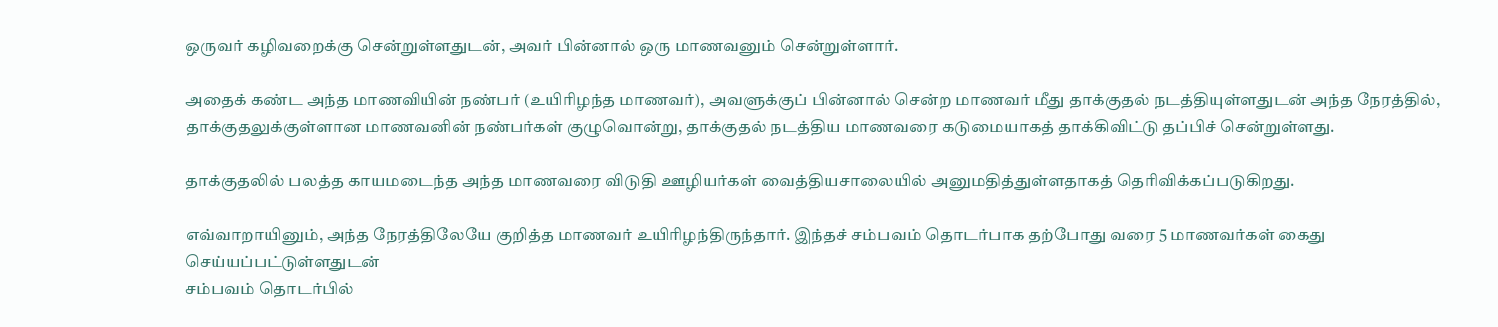ஒருவர் கழிவறைக்கு சென்றுள்ளதுடன், அவர் பின்னால் ஒரு மாணவனும் சென்றுள்ளார்.

அதைக் கண்ட அந்த மாணவியின் நண்பர் (உயிரிழந்த மாணவர்), அவளுக்குப் பின்னால் சென்ற மாணவர் மீது தாக்குதல் நடத்தியுள்ளதுடன் அந்த நேரத்தில், தாக்குதலுக்குள்ளான மாணவனின் நண்பர்கள் குழுவொன்று, தாக்குதல் நடத்திய மாணவரை கடுமையாகத் தாக்கிவிட்டு தப்பிச் சென்றுள்ளது.

தாக்குதலில் பலத்த காயமடைந்த அந்த மாணவரை விடுதி ஊழியர்கள் வைத்தியசாலையில் அனுமதித்துள்ளதாகத் தெரிவிக்கப்படுகிறது.

எவ்வாறாயினும், அந்த நேரத்திலேயே குறித்த மாணவர் உயிரிழந்திருந்தார். இந்தச் சம்பவம் தொடர்பாக தற்போது வரை 5 மாணவர்கள் கைது செய்யப்பட்டுள்ளதுடன்
சம்பவம் தொடர்பில்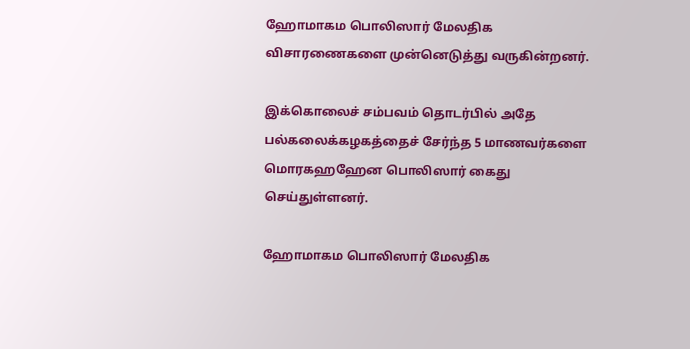ஹோமாகம பொலிஸார் மேலதிக விசாரணைகளை முன்னெடுத்து வருகின்றனர்.

இக்கொலைச் சம்பவம் தொடர்பில் அதே பல்கலைக்கழகத்தைச் சேர்ந்த 5 மாணவர்களை மொரகஹஹேன பொலிஸார் கைது செய்துள்ளனர்.

ஹோமாகம பொலிஸார் மேலதிக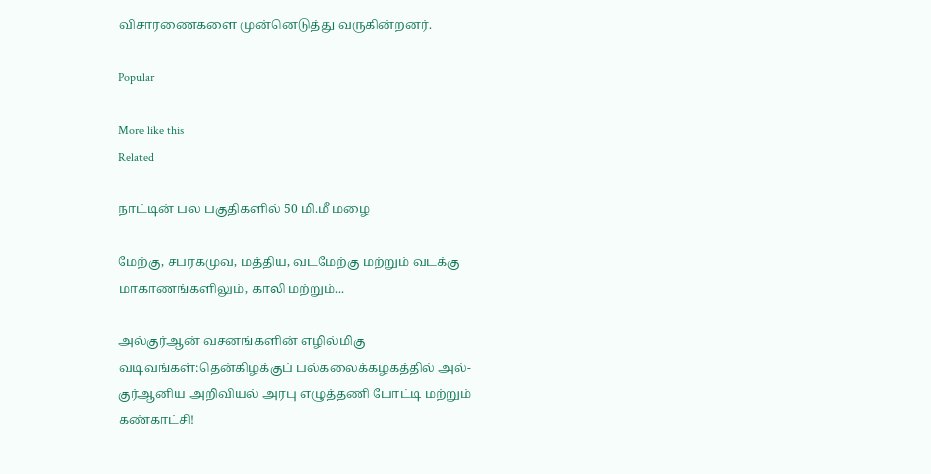விசாரணைகளை முன்னெடுத்து வருகின்றனர்.

Popular

More like this
Related

நாட்டின் பல பகுதிகளில் 50 மி.மீ மழை

மேற்கு, சபரகமுவ, மத்திய, வடமேற்கு மற்றும் வடக்கு மாகாணங்களிலும், காலி மற்றும்...

அல்குர்ஆன் வசனங்களின் எழில்மிகு வடிவங்கள்:தென்கிழக்குப் பல்கலைக்கழகத்தில் அல்-குர்ஆனிய அறிவியல் அரபு எழுத்தணி போட்டி மற்றும் கண்காட்சி!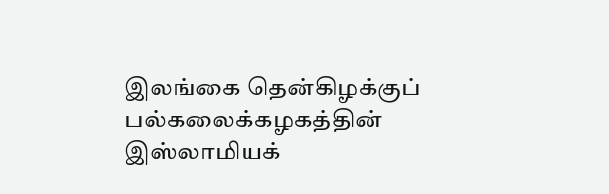இலங்கை தென்கிழக்குப் பல்கலைக்கழகத்தின் இஸ்லாமியக்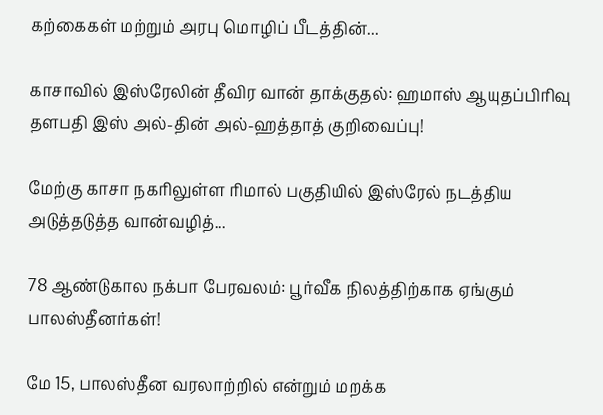கற்கைகள் மற்றும் அரபு மொழிப் பீடத்தின்...

காசாவில் இஸ்ரேலின் தீவிர வான் தாக்குதல்: ஹமாஸ் ஆயுதப்பிரிவு தளபதி இஸ் அல்-தின் அல்-ஹத்தாத் குறிவைப்பு!

மேற்கு காசா நகரிலுள்ள ரிமால் பகுதியில் இஸ்ரேல் நடத்திய அடுத்தடுத்த வான்வழித்...

78 ஆண்டுகால நக்பா பேரவலம்: பூர்வீக நிலத்திற்காக ஏங்கும் பாலஸ்தீனர்கள்!

மே 15, பாலஸ்தீன வரலாற்றில் என்றும் மறக்க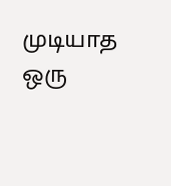முடியாத ஒரு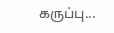கருப்பு...